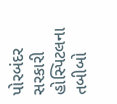પોરબંદર સરકારી હોસ્પિટલના તબીબો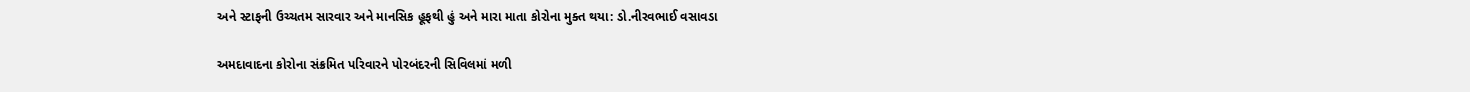અને સ્ટાફની ઉચ્ચતમ સારવાર અને માનસિક હૂફથી હું અને મારા માતા કોરોના મુક્ત થયા: ડો.નીરવભાઈ વસાવડા

અમદાવાદના કોરોના સંક્રમિત પરિવારને પોરબંદરની સિવિલમાં મળી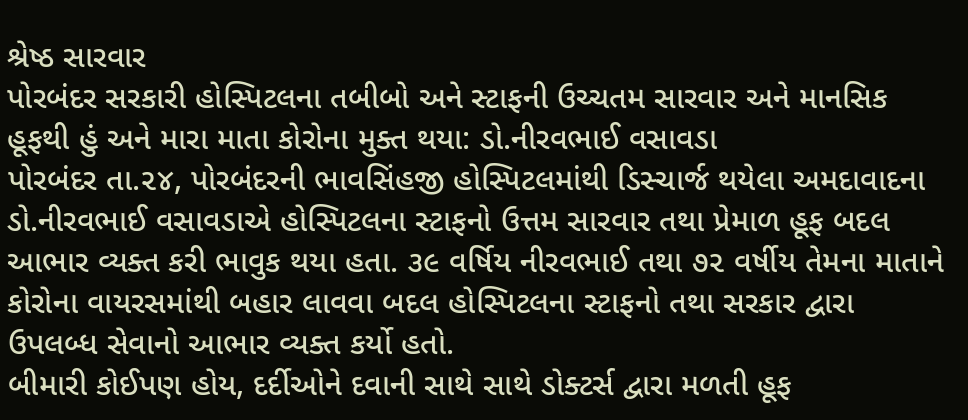શ્રેષ્ઠ સારવાર
પોરબંદર સરકારી હોસ્પિટલના તબીબો અને સ્ટાફની ઉચ્ચતમ સારવાર અને માનસિક હૂફથી હું અને મારા માતા કોરોના મુક્ત થયા: ડો.નીરવભાઈ વસાવડા
પોરબંદર તા.૨૪, પોરબંદરની ભાવસિંહજી હોસ્પિટલમાંથી ડિસ્ચાર્જ થયેલા અમદાવાદના ડો.નીરવભાઈ વસાવડાએ હોસ્પિટલના સ્ટાફનો ઉત્તમ સારવાર તથા પ્રેમાળ હૂફ બદલ આભાર વ્યક્ત કરી ભાવુક થયા હતા. ૩૯ વર્ષિય નીરવભાઈ તથા ૭૨ વર્ષીય તેમના માતાને કોરોના વાયરસમાંથી બહાર લાવવા બદલ હોસ્પિટલના સ્ટાફનો તથા સરકાર દ્વારા ઉપલબ્ધ સેવાનો આભાર વ્યક્ત કર્યો હતો.
બીમારી કોઈપણ હોય, દર્દીઓને દવાની સાથે સાથે ડોક્ટર્સ દ્વારા મળતી હૂફ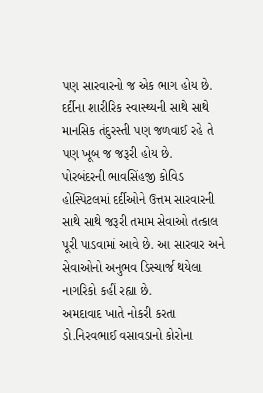પણ સારવારનો જ એક ભાગ હોય છે. દર્દીના શારીરિક સ્વાસ્થ્યની સાથે સાથે માનસિક તંદુરસ્તી પણ જળવાઈ રહે તે પણ ખૂબ જ જરૂરી હોય છે.
પોરબંદરની ભાવસિંહજી કોવિડ હોસ્પિટલમાં દર્દીઓને ઉત્તમ સારવારની સાથે સાથે જરૂરી તમામ સેવાઓ તત્કાલ પૂરી પાડવામાં આવે છે. આ સારવાર અને સેવાઓનો અનુભવ ડિસ્ચાર્જ થયેલા નાગરિકો કહીં રહ્યા છે.
અમદાવાદ ખાતે નોકરી કરતા ડો.નિરવભાઈ વસાવડાનો કોરોના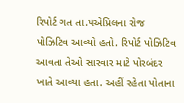રિપોર્ટ ગત તા.૫એપ્રિલના રોજ પોઝિટિવ આવ્યો હતો. રિપોર્ટ પોઝિટિવ આવતા તેઓ સારવાર માટે પોરબંદર ખાતે આવ્યા હતા. અહીં રહેતા પોતાના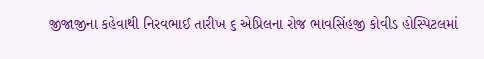જીજાજીના કહેવાથી નિરવભાઈ તારીખ ૬ એપ્રિલના રોજ ભાવસિંહજી કોવીડ હોસ્પિટલમાં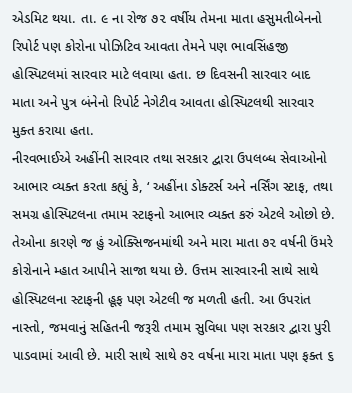એડમિટ થયા. તા. ૯ ના રોજ ૭૨ વર્ષીય તેમના માતા હસુમતીબેનનો રિપોર્ટ પણ કોરોના પોઝિટિવ આવતા તેમને પણ ભાવસિંહજી હોસ્પિટલમાં સારવાર માટે લવાયા હતા. છ દિવસની સારવાર બાદ માતા અને પુત્ર બંનેનો રિપોર્ટ નેગેટીવ આવતા હોસ્પિટલથી સારવાર મુક્ત કરાયા હતા.
નીરવભાઈએ અહીંની સારવાર તથા સરકાર દ્વારા ઉપલબ્ધ સેવાઓનો આભાર વ્યક્ત કરતા કહ્યું કે, ‘ અહીંના ડોક્ટર્સ અને નર્સિંગ સ્ટાફ, તથા સમગ્ર હોસ્પિટલના તમામ સ્ટાફનો આભાર વ્યક્ત કરું એટલે ઓછો છે. તેઓના કારણે જ હું ઓક્સિજનમાંથી અને મારા માતા ૭૨ વર્ષની ઉંમરે કોરોનાને મ્હાત આપીને સાજા થયા છે. ઉત્તમ સારવારની સાથે સાથે હોસ્પિટલના સ્ટાફની હૂફ પણ એટલી જ મળતી હતી. આ ઉપરાંત નાસ્તો, જમવાનું સહિતની જરૂરી તમામ સુવિધા પણ સરકાર દ્વારા પુરી પાડવામાં આવી છે. મારી સાથે સાથે ૭૨ વર્ષના મારા માતા પણ ફક્ત ૬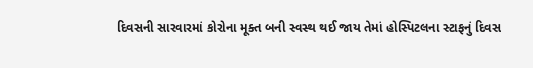દિવસની સારવારમાં કોરોના મૂક્ત બની સ્વસ્થ થઈ જાય તેમાં હોસ્પિટલના સ્ટાફનું દિવસ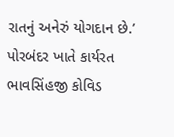રાતનું અનેરું યોગદાન છે.’
પોરબંદર ખાતે કાર્યરત ભાવસિંહજી કોવિડ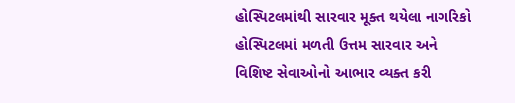હોસ્પિટલમાંથી સારવાર મૂક્ત થયેલા નાગરિકો હોસ્પિટલમાં મળતી ઉત્તમ સારવાર અને વિશિષ્ટ સેવાઓનો આભાર વ્યક્ત કરી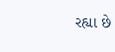રહ્યા છે